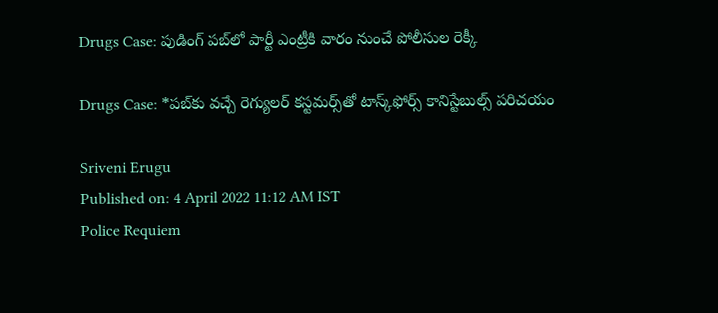Drugs Case: పుడింగ్‌ పబ్‌లో పార్టీ ఎంట్రీకి వారం నుంచే పోలీసుల రెక్కీ

Drugs Case: *పబ్‌కు వచ్చే రెగ్యులర్‌ కస్టమర్స్‌తో టాస్క్‌ఫోర్స్‌ కానిస్టేబుల్స్ పరిచయం

Sriveni Erugu
Published on: 4 April 2022 11:12 AM IST
Police Requiem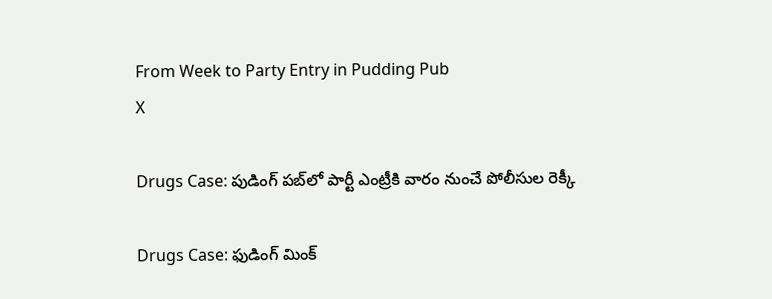From Week to Party Entry in Pudding Pub
X

Drugs Case: పుడింగ్‌ పబ్‌లో పార్టీ ఎంట్రీకి వారం నుంచే పోలీసుల రెక్కీ

Drugs Case: ఫుడింగ్ మింక్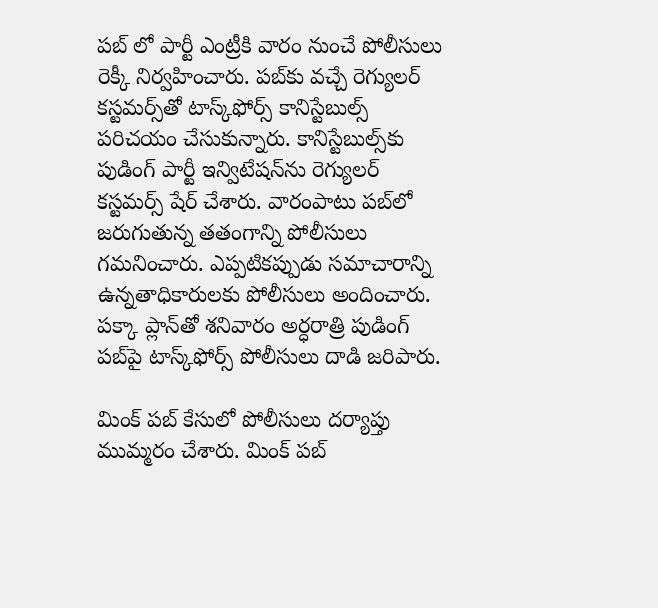పబ్‌ లో పార్టీ ఎంట్రీకి వారం నుంచే పోలీసులు రెక్కీ నిర్వహించారు. పబ్‌కు వచ్చే రెగ్యులర్‌ కస్టమర్స్‌తో టాస్క్‌ఫోర్స్‌ కానిస్టేబుల్స్ పరిచయం చేసుకున్నారు. కానిస్టేబుల్స్‌కు పుడింగ్‌ పార్టీ ఇన్విటేషన్‌ను రెగ్యులర్‌ కస్టమర్స్‌ షేర్‌ చేశారు. వారంపాటు పబ్‌లో జరుగుతున్న తతంగాన్ని పోలీసులు గమనించారు. ఎప్పటికప్పుడు సమాచారాన్ని ఉన్నతాధికారులకు పోలీసులు అందించారు. పక్కా ప్లాన్‌తో శనివారం అర్ధరాత్రి పుడింగ్‌ పబ్‌పై టాస్క్‌ఫోర్స్‌ పోలీసులు దాడి జరిపారు.

మింక్ పబ్ కేసులో పోలీసులు దర్యాప్తు ముమ్మరం చేశారు. మింక్ పబ్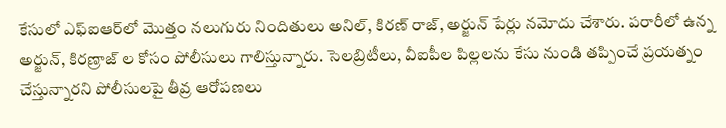కేసులో ఎఫ్ఐఆర్‌లో మొత్తం నలుగురు నిందితులు అనిల్, కిరణ్ రాజ్‌, అర్జున్ పేర్లు నమోదు చేశారు. పరారీలో ఉన్న అర్జున్, కిరణ్రాజ్‌ ల కోసం పోలీసులు గాలిస్తున్నారు. సెలబ్రిటీలు, వీఐపీల పిల్లలను కేసు నుండి తప్పించే ప్రయత్నం చేస్తున్నారని పోలీసులపై తీవ్ర ఆరోపణలు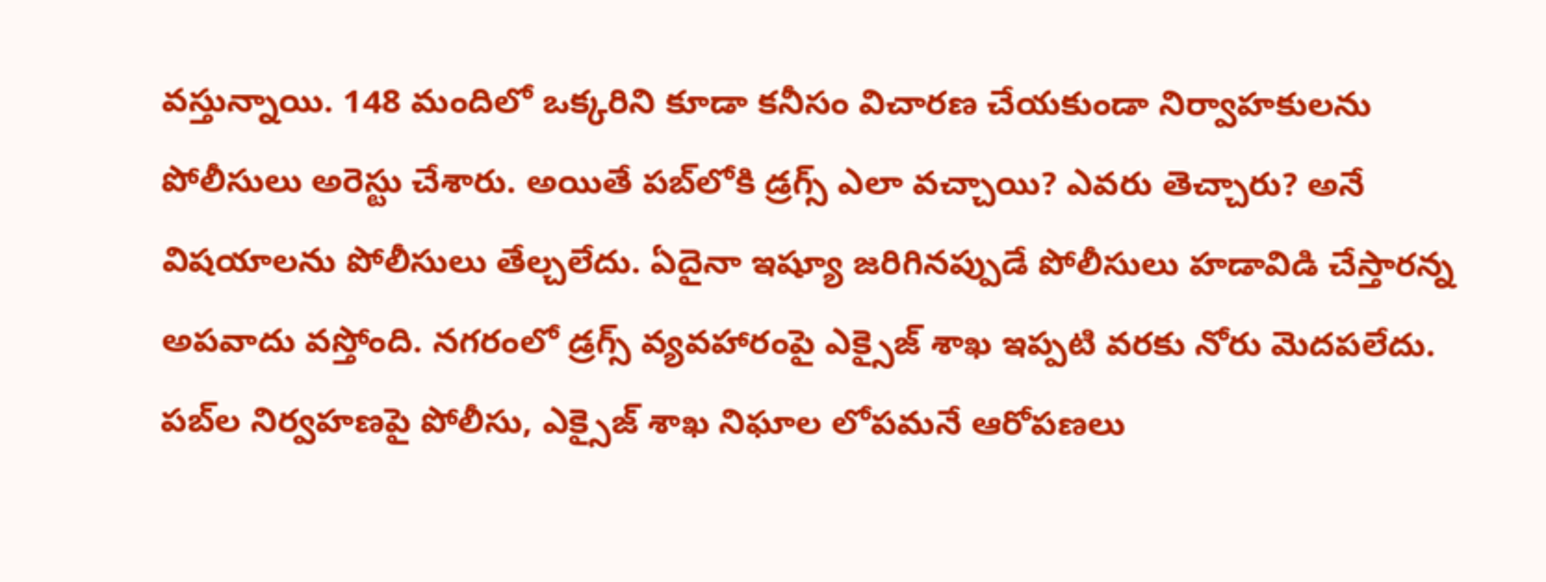వస్తున్నాయి. 148 మందిలో ఒక్కరిని కూడా కనీసం విచారణ చేయకుండా నిర్వాహకులను పోలీసులు అరెస్టు చేశారు. అయితే పబ్‌లోకి డ్రగ్స్ ఎలా వచ్చాయి? ఎవరు తెచ్చారు? అనే విషయాలను పోలీసులు తేల్చలేదు. ఏదైనా ఇష్యూ జరిగినప్పుడే పోలీసులు హడావిడి చేస్తారన్న అపవాదు వస్తోంది. నగరంలో డ్రగ్స్ వ్యవహారంపై ఎక్సైజ్ శాఖ ఇప్పటి వరకు నోరు మెదపలేదు. పబ్‌ల నిర్వహణపై పోలీసు, ఎక్సైజ్ శాఖ నిఘాల లోపమనే ఆరోపణలు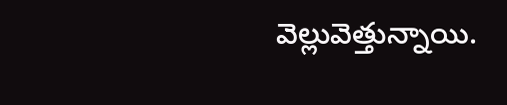వెల్లువెత్తున్నాయి.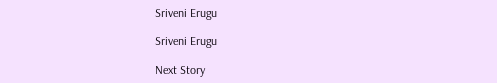Sriveni Erugu

Sriveni Erugu

Next Story